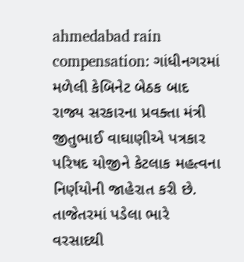ahmedabad rain compensation: ગાંધીનગરમાં મળેલી કેબિનેટ બેઠક બાદ રાજ્ય સરકારના પ્રવક્તા મંત્રી જીતુભાઈ વાઘાણીએ પત્રકાર પરિષદ યોજીને કેટલાક મહત્વના નિર્ણયોની જાહેરાત કરી છે. તાજેતરમાં પડેલા ભારે વરસાદથી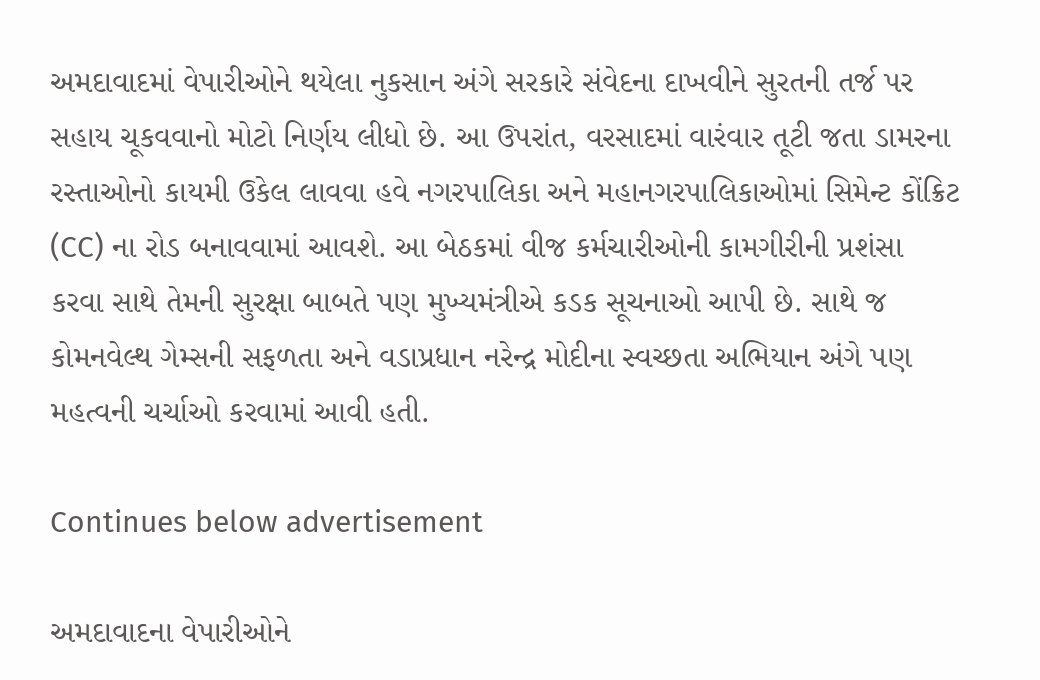અમદાવાદમાં વેપારીઓને થયેલા નુકસાન અંગે સરકારે સંવેદના દાખવીને સુરતની તર્જ પર સહાય ચૂકવવાનો મોટો નિર્ણય લીધો છે. આ ઉપરાંત, વરસાદમાં વારંવાર તૂટી જતા ડામરના રસ્તાઓનો કાયમી ઉકેલ લાવવા હવે નગરપાલિકા અને મહાનગરપાલિકાઓમાં સિમેન્ટ કોંક્રિટ (CC) ના રોડ બનાવવામાં આવશે. આ બેઠકમાં વીજ કર્મચારીઓની કામગીરીની પ્રશંસા કરવા સાથે તેમની સુરક્ષા બાબતે પણ મુખ્યમંત્રીએ કડક સૂચનાઓ આપી છે. સાથે જ કોમનવેલ્થ ગેમ્સની સફળતા અને વડાપ્રધાન નરેન્દ્ર મોદીના સ્વચ્છતા અભિયાન અંગે પણ મહત્વની ચર્ચાઓ કરવામાં આવી હતી.

Continues below advertisement

અમદાવાદના વેપારીઓને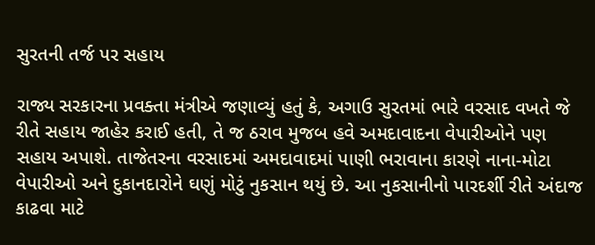સુરતની તર્જ પર સહાય

રાજ્ય સરકારના પ્રવક્તા મંત્રીએ જણાવ્યું હતું કે, અગાઉ સુરતમાં ભારે વરસાદ વખતે જે રીતે સહાય જાહેર કરાઈ હતી, તે જ ઠરાવ મુજબ હવે અમદાવાદના વેપારીઓને પણ સહાય અપાશે. તાજેતરના વરસાદમાં અમદાવાદમાં પાણી ભરાવાના કારણે નાના-મોટા વેપારીઓ અને દુકાનદારોને ઘણું મોટું નુકસાન થયું છે. આ નુકસાનીનો પારદર્શી રીતે અંદાજ કાઢવા માટે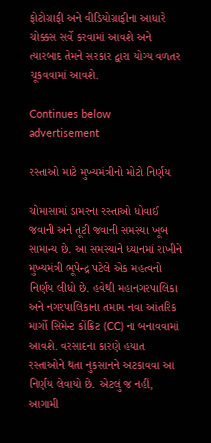ફોટોગ્રાફી અને વીડિયોગ્રાફીના આધારે ચોક્કસ સર્વે કરવામાં આવશે અને ત્યારબાદ તેમને સરકાર દ્વારા યોગ્ય વળતર ચૂકવવામાં આવશે.

Continues below advertisement

રસ્તાઓ માટે મુખ્યમંત્રીનો મોટો નિર્ણય

ચોમાસામાં ડામરના રસ્તાઓ ધોવાઈ જવાની અને તૂટી જવાની સમસ્યા ખૂબ સામાન્ય છે. આ સમસ્યાને ધ્યાનમાં રાખીને મુખ્યમંત્રી ભૂપેન્દ્ર પટેલે એક મહત્વનો નિર્ણય લીધો છે. હવેથી મહાનગરપાલિકા અને નગરપાલિકાના તમામ નવા આંતરિક માર્ગો સિમેન્ટ કોંક્રિટ (CC) ના બનાવવામાં આવશે. વરસાદના કારણે હયાત રસ્તાઓને થતા નુકસાનને અટકાવવા આ નિર્ણય લેવાયો છે. એટલું જ નહીં, આગામી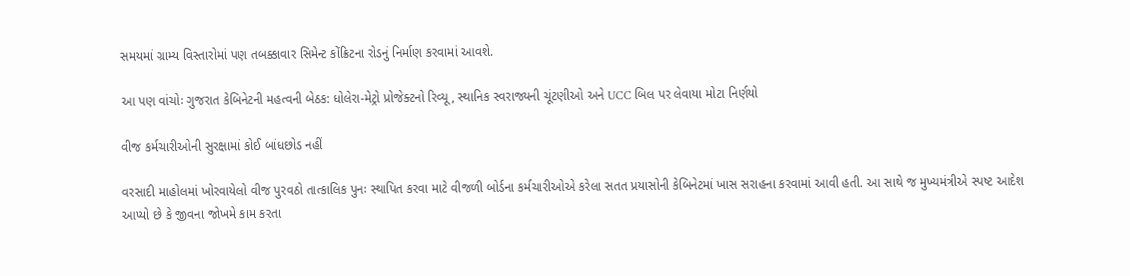સમયમાં ગ્રામ્ય વિસ્તારોમાં પણ તબક્કાવાર સિમેન્ટ કોંક્રિટના રોડનું નિર્માણ કરવામાં આવશે.

આ પણ વાંચોઃ ગુજરાત કેબિનેટની મહત્વની બેઠક: ધોલેરા-મેટ્રો પ્રોજેક્ટનો રિવ્યૂ, સ્થાનિક સ્વરાજ્યની ચૂંટણીઓ અને UCC બિલ પર લેવાયા મોટા નિર્ણયો

વીજ કર્મચારીઓની સુરક્ષામાં કોઈ બાંધછોડ નહીં

વરસાદી માહોલમાં ખોરવાયેલો વીજ પુરવઠો તાત્કાલિક પુનઃ સ્થાપિત કરવા માટે વીજળી બોર્ડના કર્મચારીઓએ કરેલા સતત પ્રયાસોની કેબિનેટમાં ખાસ સરાહના કરવામાં આવી હતી. આ સાથે જ મુખ્યમંત્રીએ સ્પષ્ટ આદેશ આપ્યો છે કે જીવના જોખમે કામ કરતા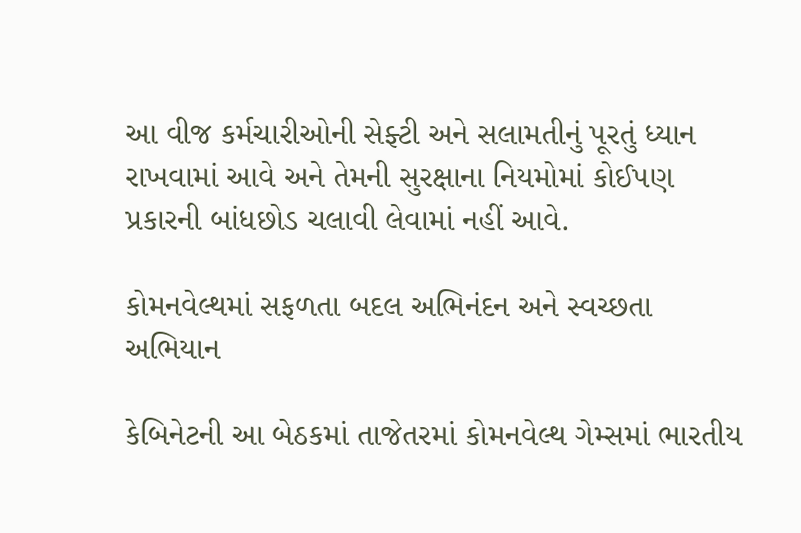આ વીજ કર્મચારીઓની સેફ્ટી અને સલામતીનું પૂરતું ધ્યાન રાખવામાં આવે અને તેમની સુરક્ષાના નિયમોમાં કોઈપણ પ્રકારની બાંધછોડ ચલાવી લેવામાં નહીં આવે.

કોમનવેલ્થમાં સફળતા બદલ અભિનંદન અને સ્વચ્છતા અભિયાન

કેબિનેટની આ બેઠકમાં તાજેતરમાં કોમનવેલ્થ ગેમ્સમાં ભારતીય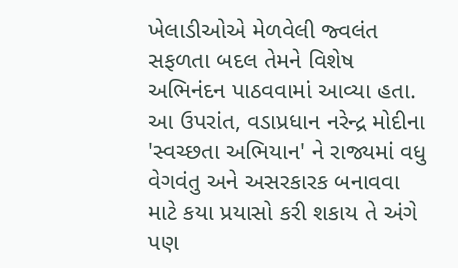ખેલાડીઓએ મેળવેલી જ્વલંત સફળતા બદલ તેમને વિશેષ અભિનંદન પાઠવવામાં આવ્યા હતા. આ ઉપરાંત, વડાપ્રધાન નરેન્દ્ર મોદીના 'સ્વચ્છતા અભિયાન' ને રાજ્યમાં વધુ વેગવંતુ અને અસરકારક બનાવવા માટે કયા પ્રયાસો કરી શકાય તે અંગે પણ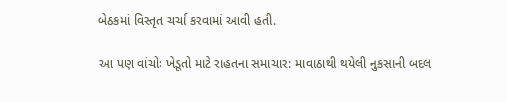બેઠકમાં વિસ્તૃત ચર્ચા કરવામાં આવી હતી.

આ પણ વાંચોઃ ખેડૂતો માટે રાહતના સમાચાર: માવાઠાથી થયેલી નુકસાની બદલ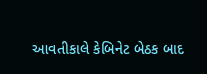આવતીકાલે કેબિનેટ બેઠક બાદ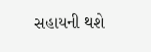સહાયની થશે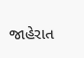જાહેરાત